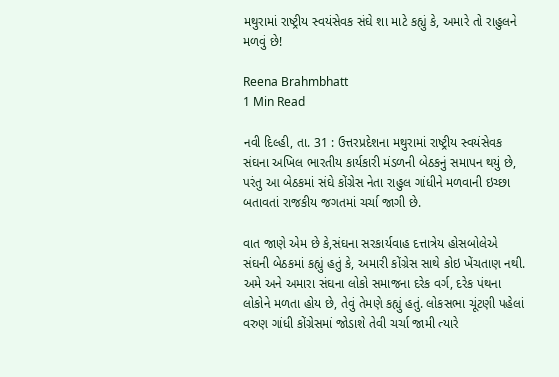મથુરામાં રાષ્ટ્રીય સ્વયંસેવક સંઘે શા માટે કહ્યું કે, અમારે તો રાહુલને મળવું છે!

Reena Brahmbhatt
1 Min Read

નવી દિલ્હી, તા. 31 : ઉત્તરપ્રદેશના મથુરામાં રાષ્ટ્રીય સ્વયંસેવક સંઘના અખિલ ભારતીય કાર્યકારી મંડળની બેઠકનું સમાપન થયું છે, પરંતુ આ બેઠકમાં સંઘે કોંગ્રેસ નેતા રાહુલ ગાંધીને મળવાની ઇચ્છા બતાવતાં રાજકીય જગતમાં ચર્ચા જાગી છે.

વાત જાણે એમ છે કે,સંઘના સરકાર્યવાહ દત્તાત્રેય હોસબોલેએ સંઘની બેઠકમાં કહ્યું હતું કે, અમારી કોંગ્રેસ સાથે કોઇ ખેંચતાણ નથી. અમે અને અમારા સંઘના લોકો સમાજના દરેક વર્ગ, દરેક પંથના લોકોને મળતા હોય છે, તેવું તેમણે કહ્યું હતું. લોકસભા ચૂંટણી પહેલાં વરુણ ગાંધી કોંગ્રેસમાં જોડાશે તેવી ચર્ચા જામી ત્યારે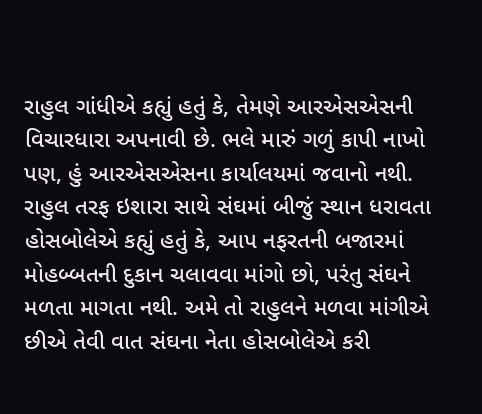રાહુલ ગાંધીએ કહ્યું હતું કે, તેમણે આરએસએસની વિચારધારા અપનાવી છે. ભલે મારું ગળું કાપી નાખો પણ, હું આરએસએસના કાર્યાલયમાં જવાનો નથી. રાહુલ તરફ ઇશારા સાથે સંઘમાં બીજું સ્થાન ધરાવતા હોસબોલેએ કહ્યું હતું કે, આપ નફરતની બજારમાં મોહબ્બતની દુકાન ચલાવવા માંગો છો, પરંતુ સંઘને મળતા માગતા નથી. અમે તો રાહુલને મળવા માંગીએ છીએ તેવી વાત સંઘના નેતા હોસબોલેએ કરી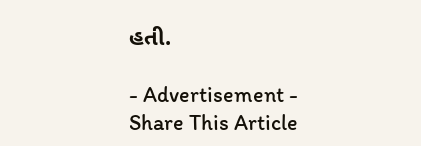હતી.

- Advertisement -
Share This Article